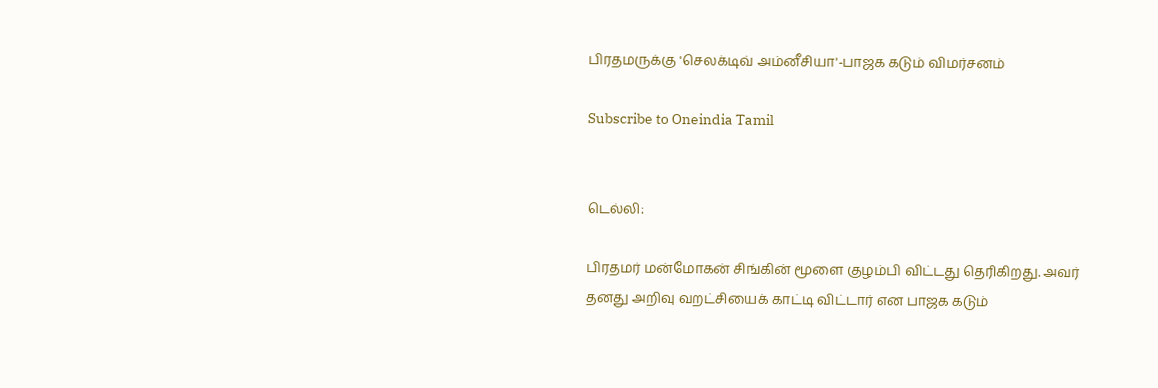பிரதமருக்கு 'செலக்டிவ் அம்னீசியா'-பாஜக கடும் விமர்சனம்

Subscribe to Oneindia Tamil


டெல்லி:

பிரதமர் மன்மோகன் சிங்கின் மூளை குழம்பி விட்டது தெரிகிறது. அவர் தனது அறிவு வறட்சியைக் காட்டி விட்டார் என பாஜக கடும்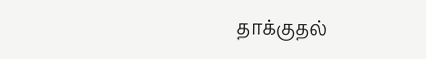தாக்குதல்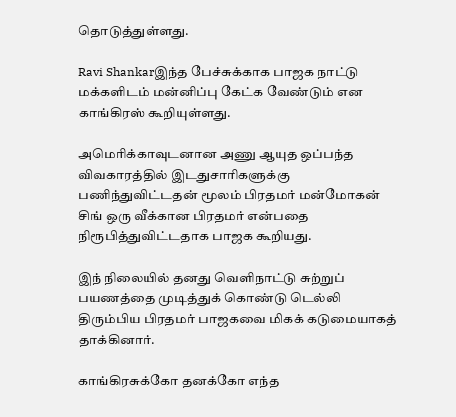தொடுத்துள்ளது.

Ravi Shankarஇந்த பேச்சுக்காக பாஜக நாட்டு மக்களிடம் மன்னிப்பு கேட்க வேண்டும் என காங்கிரஸ் கூறியுள்ளது.

அமெரிக்காவுடனான அணு ஆயுத ஒப்பந்த விவகாரத்தில் இடதுசாரிகளுக்கு பணிந்துவிட்டதன் மூலம் பிரதமர் மன்மோகன் சிங் ஒரு வீக்கான பிரதமர் என்பதை நிரூபித்துவிட்டதாக பாஜக கூறியது.

இந் நிலையில் தனது வெளிநாட்டு சுற்றுப் பயணத்தை முடித்துக் கொண்டு டெல்லி திரும்பிய பிரதமர் பாஜகவை மிகக் கடுமையாகத் தாக்கினார்.

காங்கிரசுக்கோ தனக்கோ எந்த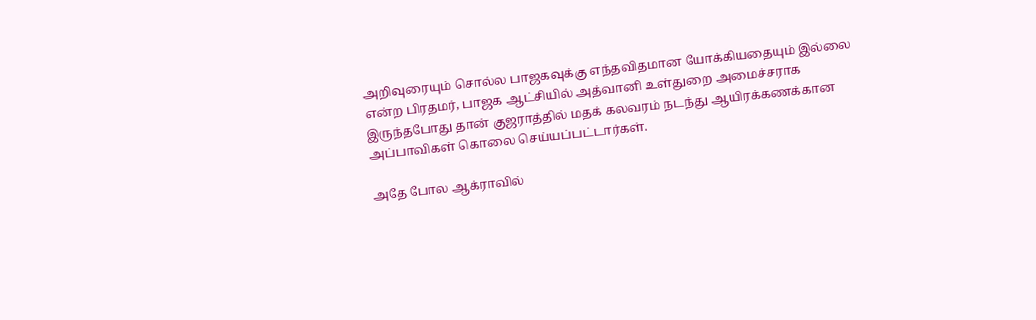அறிவுரையும் சொல்ல பாஜகவுக்கு எந்தவிதமான யோக்கியதையும் இல்லை என்ற பிரதமர், பாஜக ஆட்சியில் அத்வானி உள்துறை அமைச்சராக இருந்தபோது தான் குஜராத்தில் மதக் கலவரம் நடந்து ஆயிரக்கணக்கான அப்பாவிகள் கொலை செய்யப்பட்டார்கள்.

அதே போல ஆக்ராவில்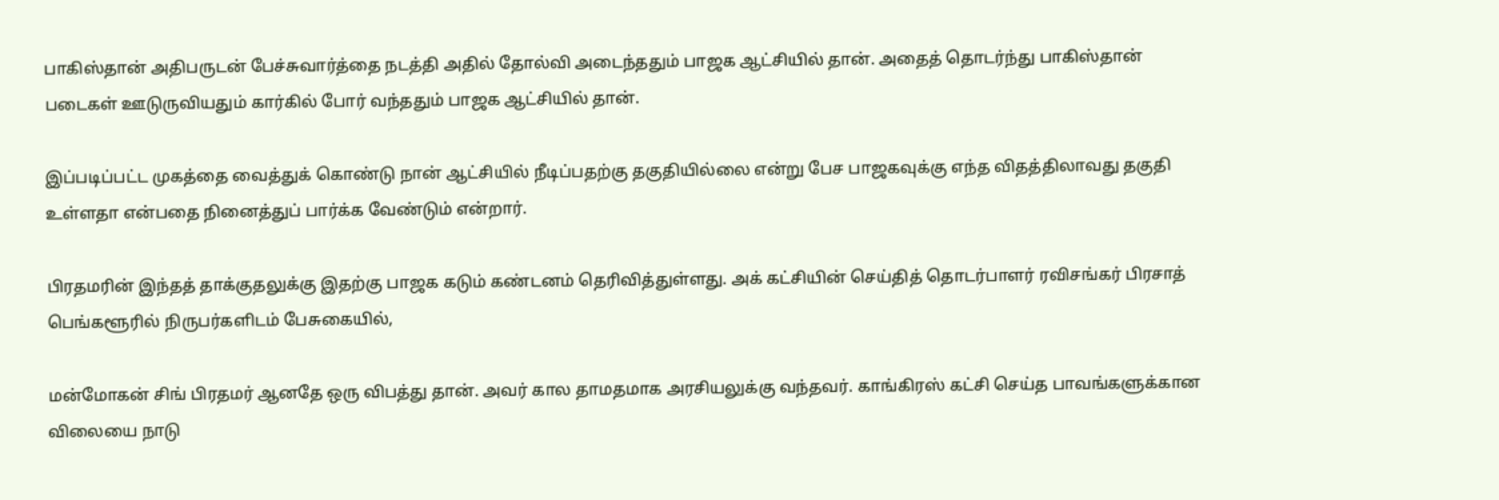பாகிஸ்தான் அதிபருடன் பேச்சுவார்த்தை நடத்தி அதில் தோல்வி அடைந்ததும் பாஜக ஆட்சியில் தான். அதைத் தொடர்ந்து பாகிஸ்தான் படைகள் ஊடுருவியதும் கார்கில் போர் வந்ததும் பாஜக ஆட்சியில் தான்.

இப்படிப்பட்ட முகத்தை வைத்துக் கொண்டு நான் ஆட்சியில் நீடிப்பதற்கு தகுதியில்லை என்று பேச பாஜகவுக்கு எந்த விதத்திலாவது தகுதி உள்ளதா என்பதை நினைத்துப் பார்க்க வேண்டும் என்றார்.

பிரதமரின் இந்தத் தாக்குதலுக்கு இதற்கு பாஜக கடும் கண்டனம் தெரிவித்துள்ளது. அக் கட்சியின் செய்தித் தொடர்பாளர் ரவிசங்கர் பிரசாத் பெங்களூரில் நிருபர்களிடம் பேசுகையில்,

மன்மோகன் சிங் பிரதமர் ஆனதே ஒரு விபத்து தான். அவர் கால தாமதமாக அரசியலுக்கு வந்தவர். காங்கிரஸ் கட்சி செய்த பாவங்களுக்கான விலையை நாடு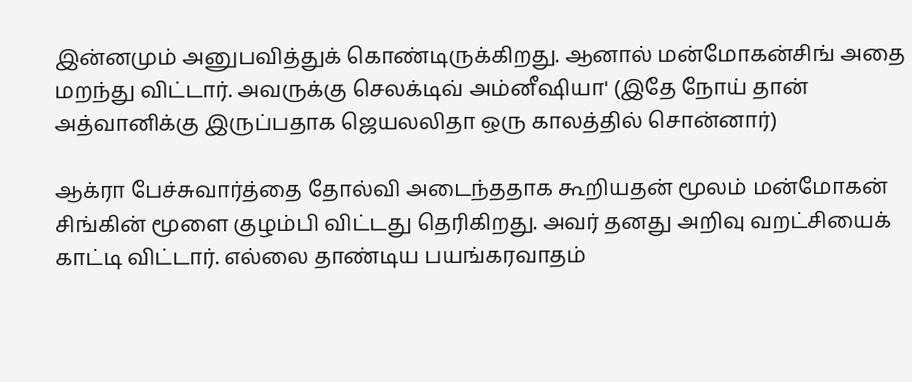இன்னமும் அனுபவித்துக் கொண்டிருக்கிறது. ஆனால் மன்மோகன்சிங் அதை மறந்து விட்டார். அவருக்கு செலக்டிவ் அம்னீஷியா' (இதே நோய் தான் அத்வானிக்கு இருப்பதாக ஜெயலலிதா ஒரு காலத்தில் சொன்னார்)

ஆக்ரா பேச்சுவார்த்தை தோல்வி அடைந்ததாக கூறியதன் மூலம் மன்மோகன் சிங்கின் மூளை குழம்பி விட்டது தெரிகிறது. அவர் தனது அறிவு வறட்சியைக் காட்டி விட்டார். எல்லை தாண்டிய பயங்கரவாதம்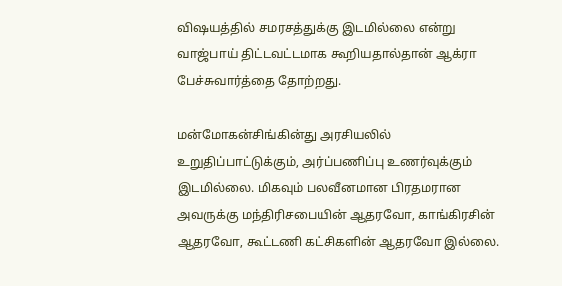விஷயத்தில் சமரசத்துக்கு இடமில்லை என்று வாஜ்பாய் திட்டவட்டமாக கூறியதால்தான் ஆக்ரா பேச்சுவார்த்தை தோற்றது.

மன்மோகன்சிங்கின்து அரசியலில் உறுதிப்பாட்டுக்கும், அர்ப்பணிப்பு உணர்வுக்கும் இடமில்லை. மிகவும் பலவீனமான பிரதமரான அவருக்கு மந்திரிசபையின் ஆதரவோ, காங்கிரசின் ஆதரவோ, கூட்டணி கட்சிகளின் ஆதரவோ இல்லை.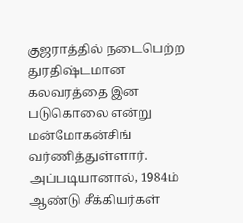குஜராத்தில் நடைபெற்ற துரதிஷ்டமான கலவரத்தை இன படுகொலை என்று மன்மோகன்சிங் வர்ணித்துள்ளார். அப்படியானால், 1984ம் ஆண்டு சீக்கியர்கள்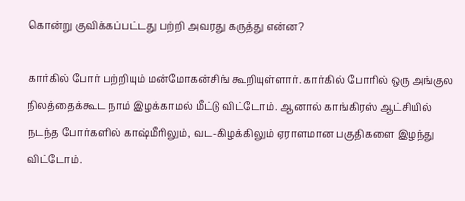கொன்று குவிக்கப்பட்டது பற்றி அவரது கருத்து என்ன?

கார்கில் போர் பற்றியும் மன்மோகன்சிங் கூறியுள்ளார். கார்கில் போரில் ஒரு அங்குல நிலத்தைக்கூட நாம் இழக்காமல் மீட்டு விட்டோம். ஆனால் காங்கிரஸ் ஆட்சியில் நடந்த போர்களில் காஷ்மீரிலும், வட-கிழக்கிலும் ஏராளமான பகுதிகளை இழந்து விட்டோம்.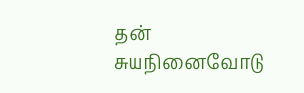தன் சுயநினைவோடு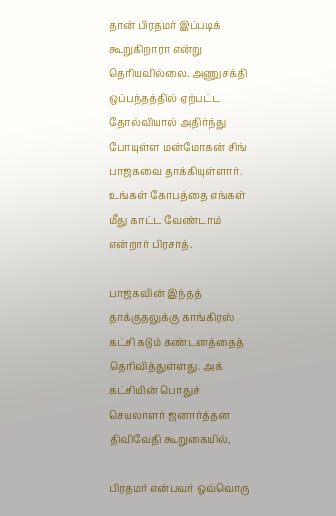தான் பிரதமர் இப்படிக் கூறுகிறாரா என்று தெரியவில்லை. அணுசக்தி ஒப்பந்தத்தில் ஏற்பட்ட தோல்வியால் அதிர்ந்து போயுள்ள மன்மோகன் சிங் பாஜகவை தாக்கியுள்ளார். உங்கள் கோபத்தை எங்கள் மீது காட்ட வேண்டாம் என்றார் பிரசாத்.

பாஜகவின் இந்தத் தாக்குதலுக்கு காங்கிரஸ் கட்சி கடும் கண்டனத்தைத் தெரிவித்துள்ளது. அக் கட்சியின் பொதுச் செயலாளர் ஜனார்த்தன திவிவேதி கூறுகையில்,

பிரதமர் என்பவர் ஒவ்வொரு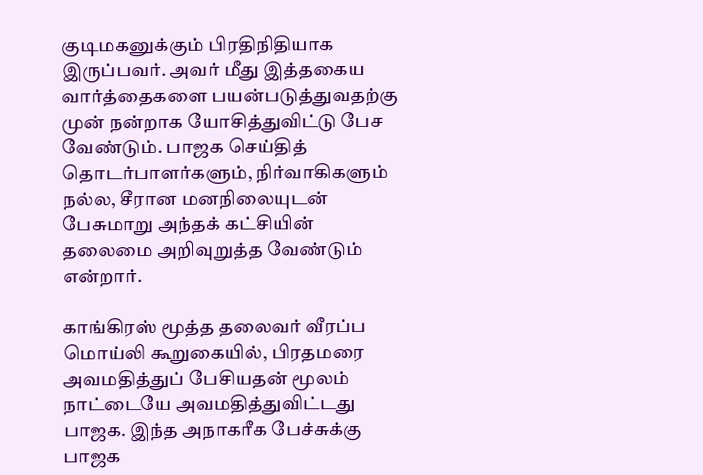குடிமகனுக்கும் பிரதிநிதியாக இருப்பவர். அவர் மீது இத்தகைய வார்த்தைகளை பயன்படுத்துவதற்கு முன் நன்றாக யோசித்துவிட்டு பேச வேண்டும். பாஜக செய்தித் தொடர்பாளர்களும், நிர்வாகிகளும் நல்ல, சீரான மனநிலையுடன் பேசுமாறு அந்தக் கட்சியின் தலைமை அறிவுறுத்த வேண்டும் என்றார்.

காங்கிரஸ் மூத்த தலைவர் வீரப்ப மொய்லி கூறுகையில், பிரதமரை அவமதித்துப் பேசியதன் மூலம் நாட்டையே அவமதித்துவிட்டது பாஜக. இந்த அநாகரீக பேச்சுக்கு பாஜக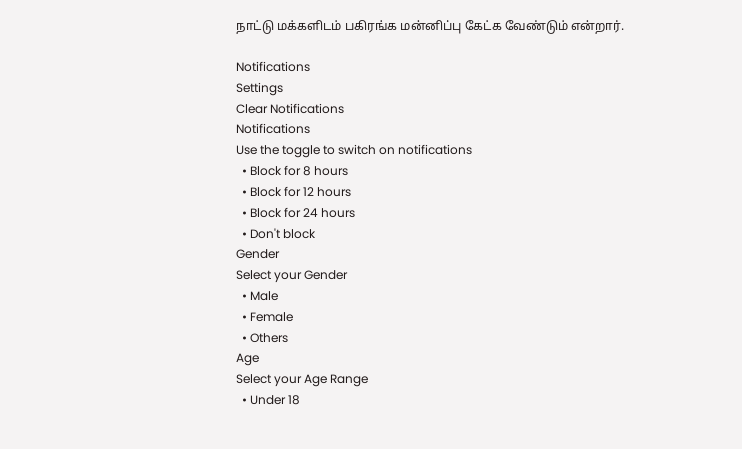நாட்டு மக்களிடம் பகிரங்க மன்னிப்பு கேட்க வேண்டும் என்றார்.

Notifications
Settings
Clear Notifications
Notifications
Use the toggle to switch on notifications
  • Block for 8 hours
  • Block for 12 hours
  • Block for 24 hours
  • Don't block
Gender
Select your Gender
  • Male
  • Female
  • Others
Age
Select your Age Range
  • Under 18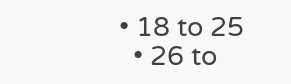• 18 to 25
  • 26 to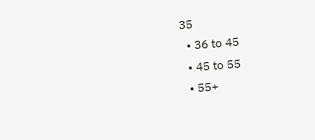35
  • 36 to 45
  • 45 to 55
  • 55+